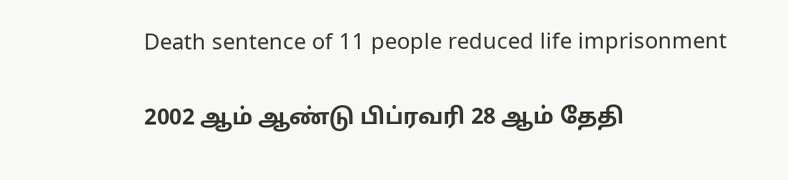Death sentence of 11 people reduced life imprisonment

2002 ஆம் ஆண்டு பிப்ரவரி 28 ஆம் தேதி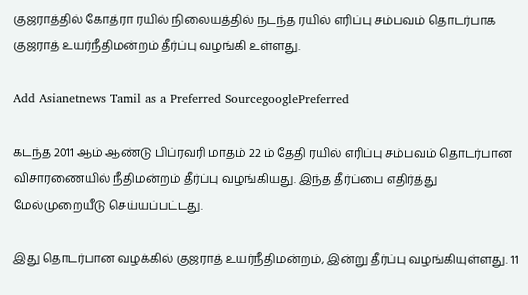குஜராத்தில் கோத்ரா ரயில் நிலையத்தில் நடந்த ரயில் எரிப்பு சம்பவம் தொடர்பாக குஜராத் உயர்நீதிமன்றம் தீர்ப்பு வழங்கி உள்ளது.

Add Asianetnews Tamil as a Preferred SourcegooglePreferred

கடந்த 2011 ஆம் ஆண்டு பிப்ரவரி மாதம் 22 ம் தேதி ரயில் எரிப்பு சம்பவம் தொடர்பான விசாரணையில் நீதிமன்றம் தீர்ப்பு வழங்கியது. இந்த தீர்ப்பை எதிர்த்து மேல்முறையீடு செய்யப்பட்டது.

இது தொடர்பான வழக்கில் குஜராத் உயர்நீதிமன்றம், இன்று தீர்ப்பு வழங்கியுள்ளது. 11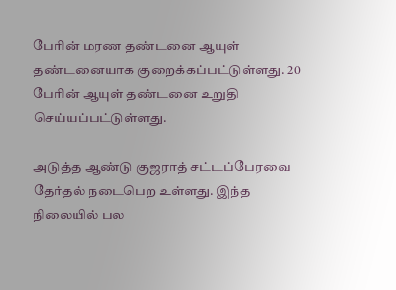பேரின் மரண தண்டனை ஆயுள் தண்டனையாக குறைக்கப்பட்டுள்ளது. 20 பேரின் ஆயுள் தண்டனை உறுதி செய்யப்பட்டுள்ளது.

அடுத்த ஆண்டு குஜராத் சட்டப்பேரவை தேர்தல் நடைபெற உள்ளது. இந்த நிலையில் பல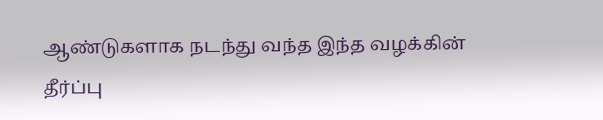ஆண்டுகளாக நடந்து வந்த இந்த வழக்கின் தீர்ப்பு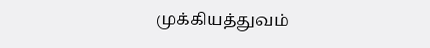முக்கியத்துவம்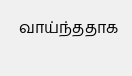வாய்ந்ததாக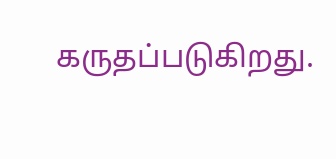கருதப்படுகிறது.